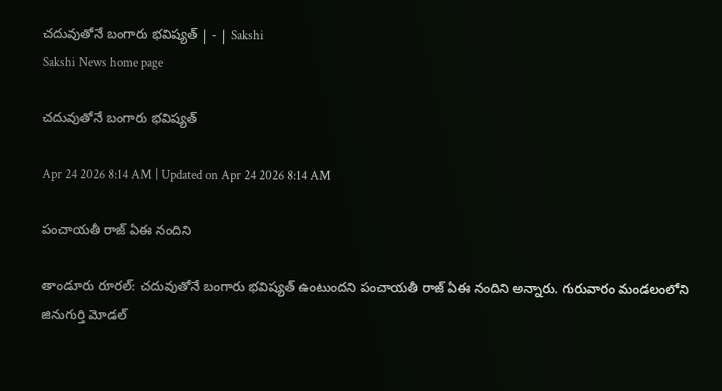చదువుతోనే బంగారు భవిష్యత్‌ | - | Sakshi
Sakshi News home page

చదువుతోనే బంగారు భవిష్యత్‌

Apr 24 2026 8:14 AM | Updated on Apr 24 2026 8:14 AM

పంచాయతీ రాజ్‌ ఏఈ నందిని

తాండూరు రూరల్‌: చదువుతోనే బంగారు భవిష్యత్‌ ఉంటుందని పంచాయతీ రాజ్‌ ఏఈ నందిని అన్నారు. గురువారం మండలంలోని జినుగుర్తి మోడల్‌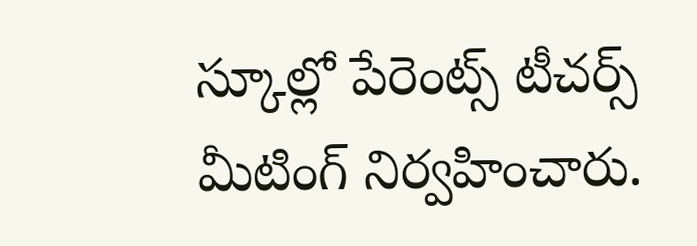స్కూల్లో పేరెంట్స్‌ టీచర్స్‌ మీటింగ్‌ నిర్వహించారు.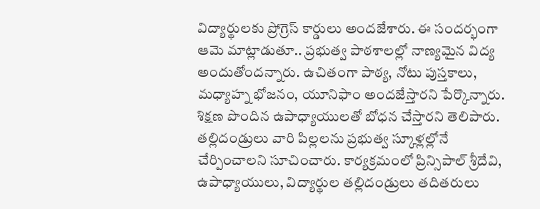విద్యార్థులకు ప్రోగ్రెస్‌ కార్డులు అందజేశారు. ఈ సందర్భంగా ఆమె మాట్లాడుతూ.. ప్రభుత్వ పాఠశాలల్లో నాణ్యమైన విద్య అందుతోందన్నారు. ఉచితంగా పాఠ్య, నోటు పుస్తకాలు, మధ్యాహ్న భోజనం, యూనిఫాం అందజేస్తారని పేర్కొన్నారు. శిక్షణ పొందిన ఉపాధ్యాయులతో బోధన చేస్తారని తెలిపారు. తల్లిదండ్రులు వారి పిల్లలను ప్రభుత్వ స్కూళ్లల్లోనే చేర్పించాలని సూచించారు. కార్యక్రమంలో ప్రిన్సిపాల్‌ శ్రీదేవి, ఉపాధ్యాయులు, విద్యార్థుల తల్లిదండ్రులు తదితరులు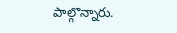పాల్గొన్నారు.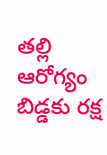తల్లి ఆరోగ్యం బిడ్డకు రక్ష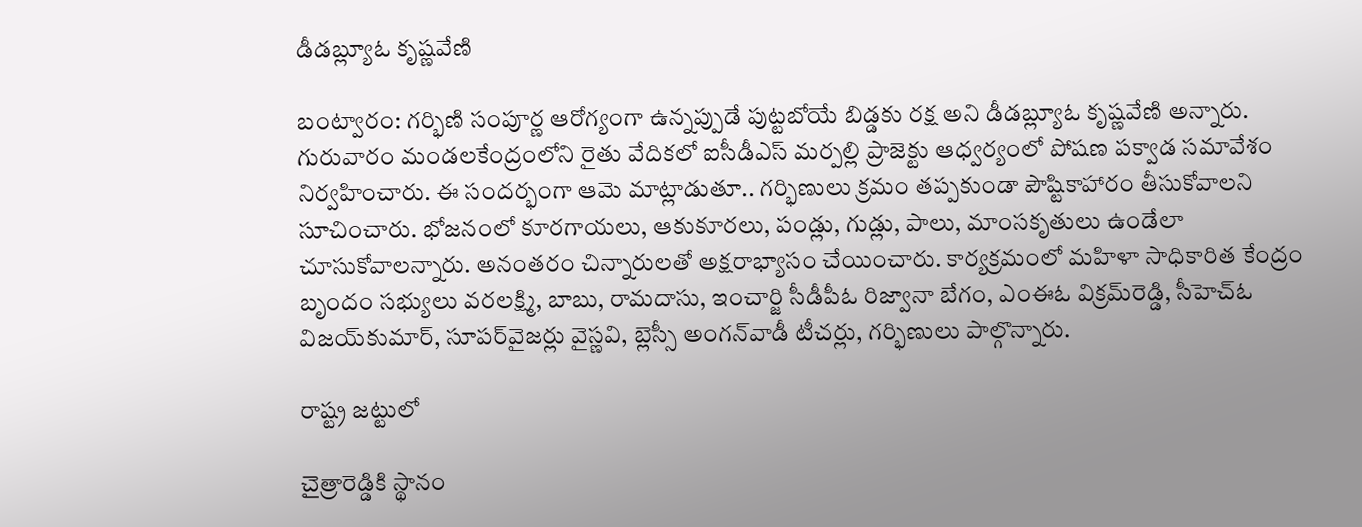డీడబ్ల్యూఓ కృష్ణవేణి

బంట్వారం: గర్భిణి సంపూర్ణ ఆరోగ్యంగా ఉన్నప్పుడే పుట్టబోయే బిడ్డకు రక్ష అని డీడబ్ల్యూఓ కృష్ణవేణి అన్నారు. గురువారం మండలకేంద్రంలోని రైతు వేదికలో ఐసీడీఎస్‌ మర్పల్లి ప్రాజెక్టు ఆధ్వర్యంలో పోషణ పక్వాడ సమావేశం నిర్వహించారు. ఈ సందర్భంగా ఆమె మాట్లాడుతూ.. గర్భిణులు క్రమం తప్పకుండా పౌష్టికాహారం తీసుకోవాలని సూచించారు. భోజనంలో కూరగాయలు, ఆకుకూరలు, పండ్లు, గుడ్లు, పాలు, మాంసకృతులు ఉండేలా చూసుకోవాలన్నారు. అనంతరం చిన్నారులతో అక్షరాభ్యాసం చేయించారు. కార్యక్రమంలో మహిళా సాధికారిత కేంద్రం బృందం సభ్యులు వరలక్ష్మి, బాబు, రామదాసు, ఇంచార్జి సీడీపీఓ రిజ్వానా బేగం, ఎంఈఓ విక్రమ్‌రెడ్డి, సీహెచ్‌ఓ విజయ్‌కుమార్‌, సూపర్‌వైజర్లు వైస్ణవి, బ్లెస్సీ అంగన్‌వాడీ టీచర్లు, గర్భిణులు పాల్గొన్నారు.

రాష్ట్ర జట్టులో

చైత్రారెడ్డికి స్థానం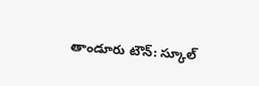తాండూరు టౌన్‌: స్కూల్‌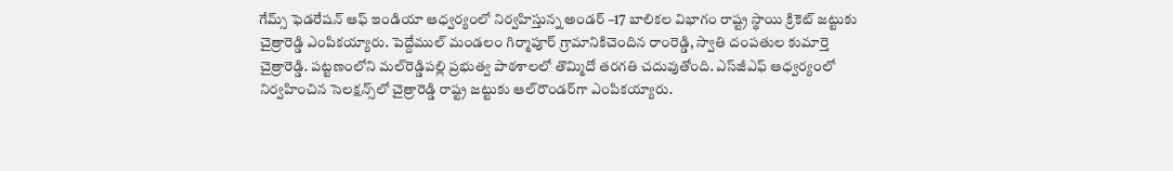గేమ్స్‌ ఫెడరేషన్‌ ఆఫ్‌ ఇండియా ఆధ్వర్యంలో నిర్వహిస్తున్న అండర్‌ –17 బాలికల విభాగం రాష్ట్ర స్థాయి క్రికెట్‌ జట్టుకు చైత్రారెడ్డి ఎంపికయ్యారు. పెద్దేముల్‌ మండలం గిర్మాపూర్‌ గ్రామానికిచెందిన రాంరెడ్డి, స్వాతి దంపతుల కుమార్తె చైత్రారెడ్డి. పట్టణంలోని మల్‌రెడ్డిపల్లి ప్రభుత్వ పాఠశాలలో తొమ్మిదో తరగతి చదువుతోంది. ఎస్‌జీఎఫ్‌ ఆధ్వర్యంలో నిర్వహించిన సెలక్షన్స్‌లో చైత్రారెడ్డి రాష్ట్ర జట్టుకు ఆల్‌రౌండర్‌గా ఎంపికయ్యారు.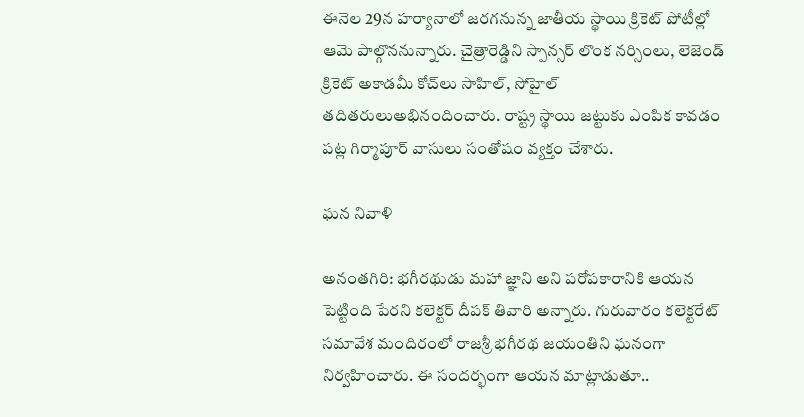ఈనెల 29న హర్యానాలో జరగనున్న జాతీయ స్థాయి క్రికెట్‌ పోటీల్లో ఆమె పాల్గొననున్నారు. చైత్రారెడ్డిని స్పాన్సర్‌ లొంక నర్సింలు, లెజెండ్‌ క్రికెట్‌ అకాడమీ కోచ్‌లు సాహిల్‌, సోహైల్‌ తదితరులుఅభినందించారు. రాష్ట్ర స్థాయి జట్టుకు ఎంపిక కావడం పట్ల గిర్మాపూర్‌ వాసులు సంతోషం వ్యక్తం చేశారు.

ఘన నివాళి

అనంతగిరి: భగీరథుడు మహా జ్ఞాని అని పరోపకారానికి ఆయన పెట్టింది పేరని కలెక్టర్‌ దీపక్‌ తివారి అన్నారు. గురువారం కలెక్టరేట్‌ సమావేశ మందిరంలో రాజశ్రీ భగీరథ జయంతిని ఘనంగా నిర్వహించారు. ఈ సందర్భంగా ఆయన మాట్లాడుతూ..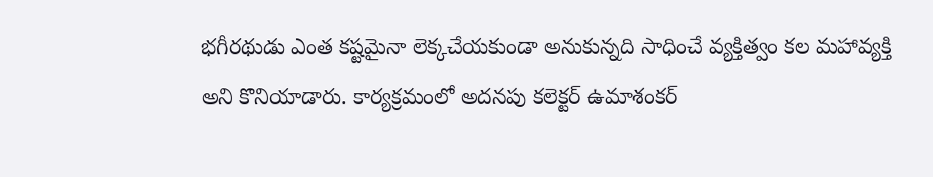భగీరథుడు ఎంత కష్టమైనా లెక్కచేయకుండా అనుకున్నది సాధించే వ్యక్తిత్వం కల మహావ్యక్తి అని కొనియాడారు. కార్యక్రమంలో అదనపు కలెక్టర్‌ ఉమాశంకర్‌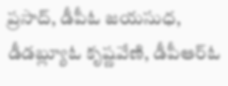ప్రసాద్‌, డీపీఓ జయసుధ, డీడబ్ల్యూఓ కృష్ణవేణి, డీపీఆర్‌ఓ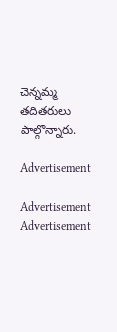చెన్నమ్మ తదితరులు పాల్గొన్నారు.

Advertisement

Advertisement
Advertisement